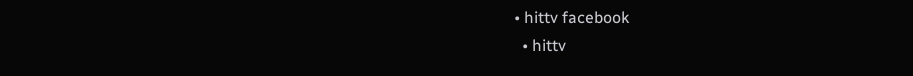• hittv facebook
  • hittv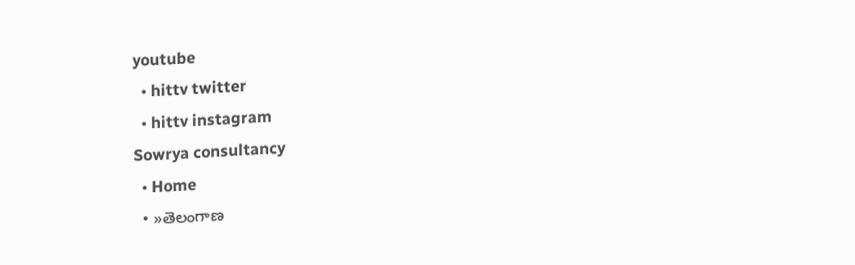youtube
  • hittv twitter
  • hittv instagram
Sowrya consultancy
  • Home
  • »తెలంగాణ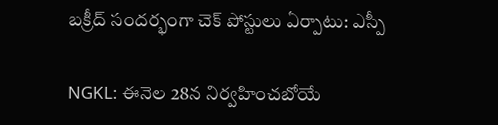బక్రీద్ సందర్భంగా చెక్ పోస్టులు ఏర్పాటు: ఎస్పీ

NGKL: ఈనెల 28న నిర్వహించబోయే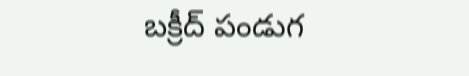బక్రీద్ పండుగ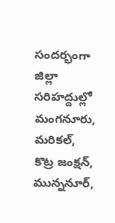సందర్భంగా జిల్లా సరిహద్దుల్లో మంగనూరు, మరికల్, కొట్ర జంక్షన్, మున్ననూర్,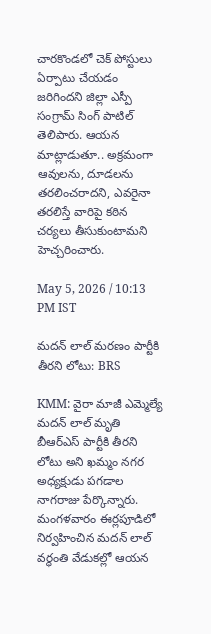చారకొండలో చెక్ పోస్టులు ఏర్పాటు చేయడం జరిగిందని జిల్లా ఎస్పీ సంగ్రామ్ సింగ్ పాటిల్ తెలిపారు. ఆయన మాట్లాడుతూ.. అక్రమంగా ఆవులను, దూడలను తరలించరాదని, ఎవరైనా తరలిస్తే వారిపై కఠిన చర్యలు తీసుకుంటామని హెచ్చరించారు.

May 5, 2026 / 10:13 PM IST

మదన్ లాల్ మరణం పార్టీకి తీరని లోటు: BRS

KMM: వైరా మాజీ ఎమ్మెల్యే మదన్ లాల్ మృతి బీఆర్ఎస్ పార్టీకి తీరని లోటు అని ఖమ్మం నగర అధ్యక్షుడు పగడాల నాగరాజు పేర్కొన్నారు. మంగళవారం ఈర్లపూడిలో నిర్వహించిన మదన్ లాల్ వర్ధంతి వేడుకల్లో ఆయన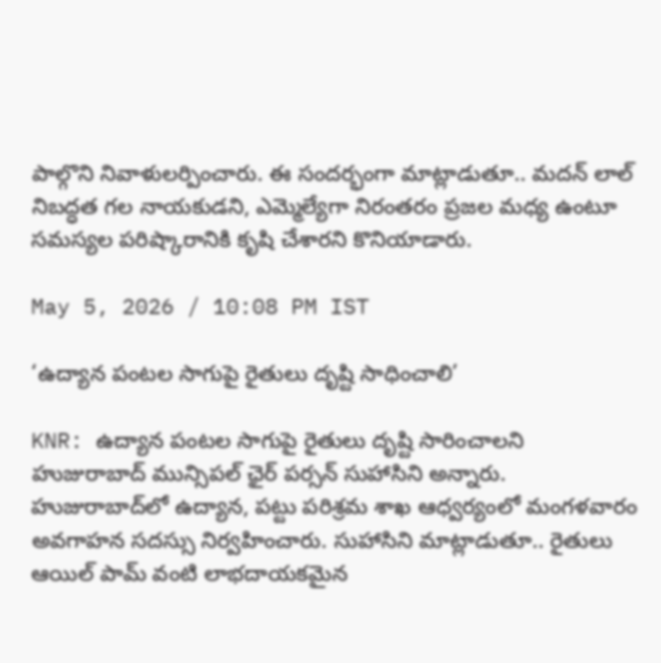పాల్గొని నివాళులర్పించారు. ఈ సందర్భంగా మాట్లాడుతూ.. మదన్ లాల్ నిబద్ధత గల నాయకుడని, ఎమ్మెల్యేగా నిరంతరం ప్రజల మధ్య ఉంటూ సమస్యల పరిష్కారానికి కృషి చేశారని కొనియాడారు.

May 5, 2026 / 10:08 PM IST

‘ఉద్యాన పంటల సాగుపై రైతులు దృష్టి సాధించాలి’

KNR: ఉద్యాన పంటల సాగుపై రైతులు దృష్టి సారించాలని హుజురాబాద్ మున్సిపల్ ఛైర్ పర్సన్ సుహాసిని అన్నారు. హుజురాబాద్‌లో ఉద్యాన, పట్టు పరిశ్రమ శాఖ ఆధ్వర్యంలో మంగళవారం అవగాహన సదస్సు నిర్వహించారు. సుహాసిని మాట్లాడుతూ.. రైతులు ఆయిల్ పామ్ వంటి లాభదాయకమైన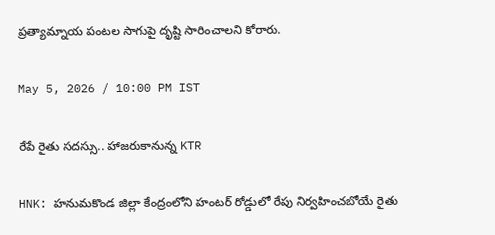ప్రత్యామ్నాయ పంటల సాగుపై దృష్టి సారించాలని కోరారు.

May 5, 2026 / 10:00 PM IST

రేపే రైతు సదస్సు.. హాజరుకానున్న KTR

HNK: హనుమకొండ జిల్లా కేంద్రంలోని హంటర్ రోడ్డులో రేపు నిర్వహించబోయే రైతు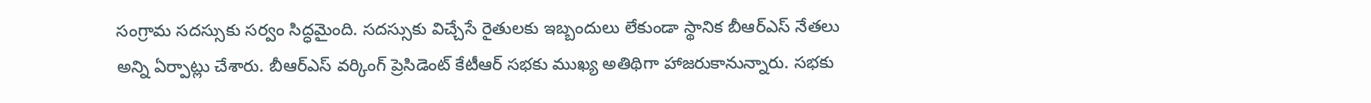సంగ్రామ సదస్సుకు సర్వం సిద్ధమైంది. సదస్సుకు విచ్చేసే రైతులకు ఇబ్బందులు లేకుండా స్థానిక బీఆర్ఎస్ నేతలు అన్ని ఏర్పాట్లు చేశారు. బీఆర్ఎస్ వర్కింగ్ ప్రెసిడెంట్ కేటీఆర్ సభకు ముఖ్య అతిథిగా హాజరుకానున్నారు. సభకు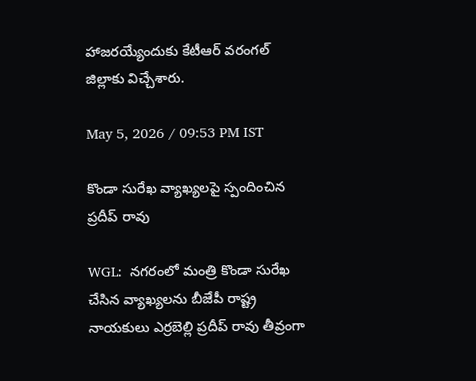హాజరయ్యేందుకు కేటీఆర్ వరంగల్‌ జిల్లాకు విచ్చేశారు.

May 5, 2026 / 09:53 PM IST

కొండా సురేఖ వ్యాఖ్యలపై స్పందించిన ప్రదీప్ రావు

WGL:  నగరంలో మంత్రి కొండా సురేఖ చేసిన వ్యాఖ్యలను బీజేపీ రాష్ట్ర నాయకులు ఎర్రబెల్లి ప్రదీప్ రావు తీవ్రంగా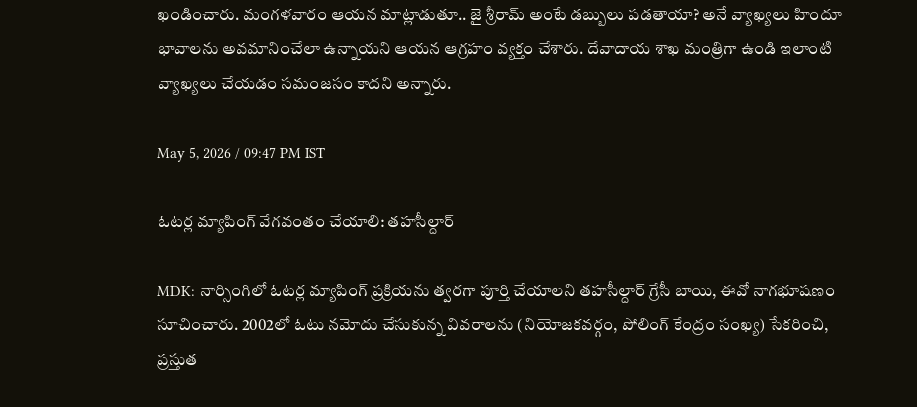ఖండించారు. మంగళవారం ఆయన మాట్లాడుతూ.. జై శ్రీరామ్ అంటే డబ్బులు పడతాయా? అనే వ్యాఖ్యలు హిందూ భావాలను అవమానించేలా ఉన్నాయని ఆయన ఆగ్రహం వ్యక్తం చేశారు. దేవాదాయ శాఖ మంత్రిగా ఉండి ఇలాంటి వ్యాఖ్యలు చేయడం సమంజసం కాదని అన్నారు.

May 5, 2026 / 09:47 PM IST

ఓటర్ల మ్యాపింగ్ వేగవంతం చేయాలి: తహసీల్దార్

MDK: నార్సింగిలో ఓటర్ల మ్యాపింగ్ ప్రక్రియను త్వరగా పూర్తి చేయాలని తహసీల్దార్ గ్రేసీ బాయి, ఈవో నాగభూషణం సూచించారు. 2002లో ఓటు నమోదు చేసుకున్న వివరాలను (నియోజకవర్గం, పోలింగ్ కేంద్రం సంఖ్య) సేకరించి, ప్రస్తుత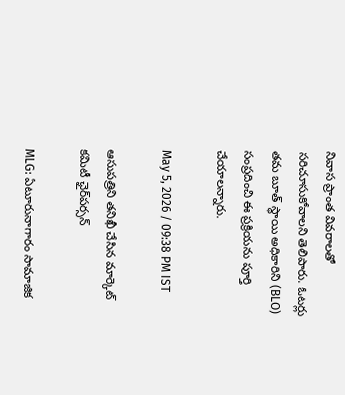నివాస ప్రాంత వివరాలతో సరిచూసుకోవాలని తెలిపారు. ఓటర్లు తమ బూత్ స్థాయి అధికారిని (BLO) సంప్రదించి ఈ ప్రక్రియను పూర్తి చేయాలన్నారు.

May 5, 2026 / 09:38 PM IST

ఆసుపత్రిని తనిఖీ చేసిన మార్కెట్ కమిటీ ఛైర్‌పర్సన్

MLG: ఏటూరునాగారం సామాజిక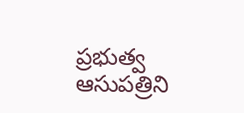ప్రభుత్వ ఆసుపత్రిని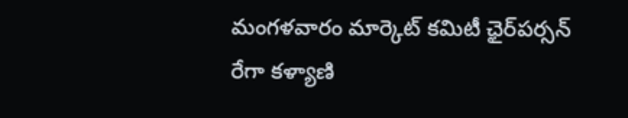మంగళవారం మార్కెట్ కమిటీ ఛైర్‌పర్సన్ రేగా కళ్యాణి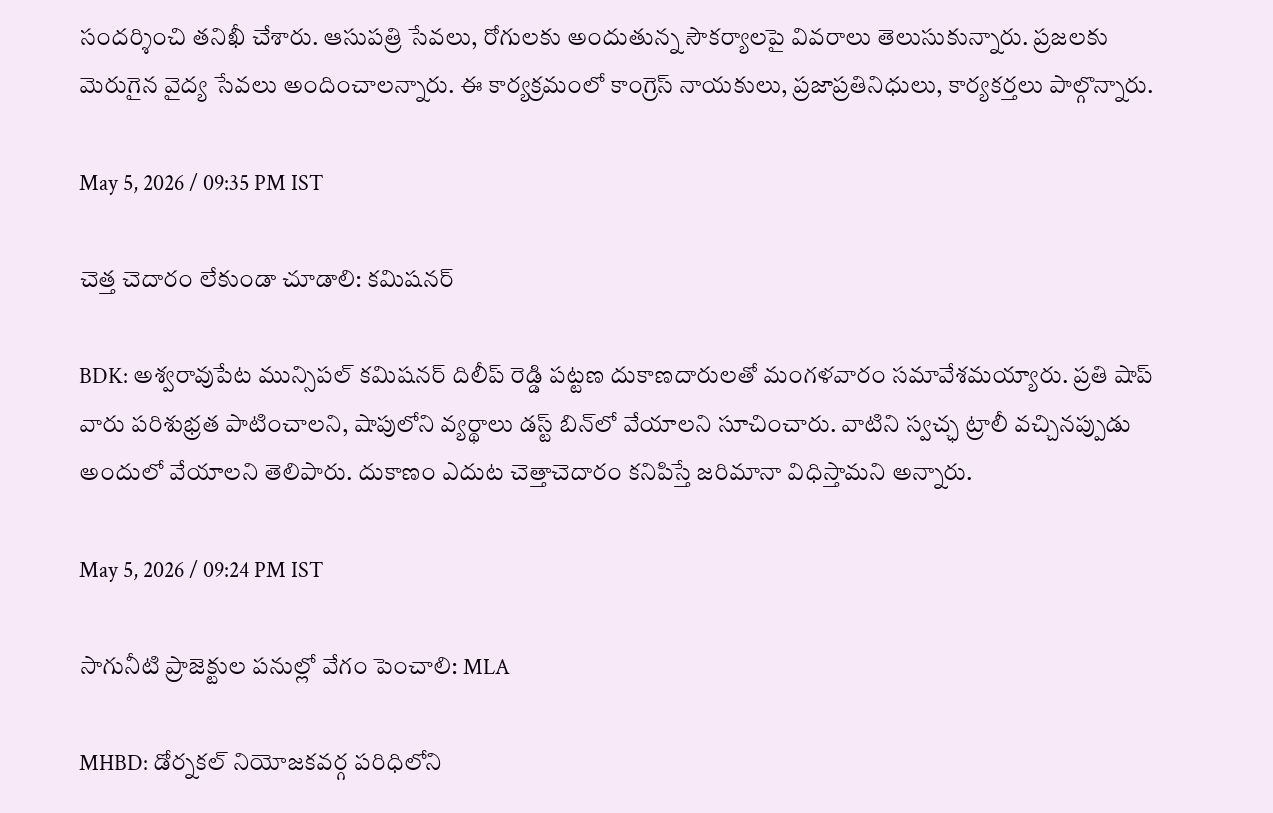సందర్శించి తనిఖీ చేశారు. ఆసుపత్రి సేవలు, రోగులకు అందుతున్న సౌకర్యాలపై వివరాలు తెలుసుకున్నారు. ప్రజలకు మెరుగైన వైద్య సేవలు అందించాలన్నారు. ఈ కార్యక్రమంలో కాంగ్రెస్ నాయకులు, ప్రజాప్రతినిధులు, కార్యకర్తలు పాల్గొన్నారు.

May 5, 2026 / 09:35 PM IST

చెత్త చెదారం లేకుండా చూడాలి: కమిషనర్

BDK: అశ్వరావుపేట మున్సిపల్ కమిషనర్ దిలీప్ రెడ్డి పట్టణ దుకాణదారులతో మంగళవారం సమావేశమయ్యారు. ప్రతి షాప్ వారు పరిశుభ్రత పాటించాలని, షాపులోని వ్యర్థాలు డస్ట్ బిన్‌లో వేయాలని సూచించారు. వాటిని స్వచ్ఛ ట్రాలీ వచ్చినప్పుడు అందులో వేయాలని తెలిపారు. దుకాణం ఎదుట చెత్తాచెదారం కనిపిస్తే జరిమానా విధిస్తామని అన్నారు.

May 5, 2026 / 09:24 PM IST

సాగునీటి ప్రాజెక్టుల పనుల్లో వేగం పెంచాలి: MLA

MHBD: డోర్నకల్ నియోజకవర్గ పరిధిలోని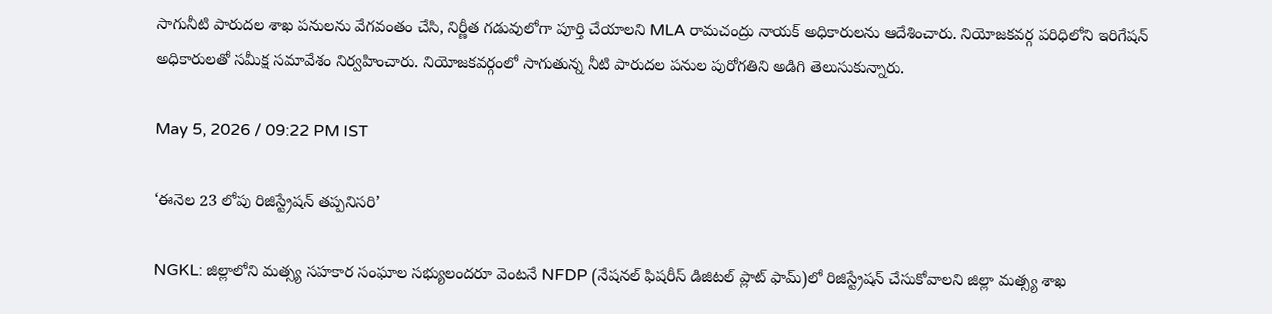సాగునీటి పారుదల శాఖ పనులను వేగవంతం చేసి, నిర్ణీత గడువులోగా పూర్తి చేయాలని MLA రామచంద్రు నాయక్ అధికారులను ఆదేశించారు. నియోజకవర్గ పరిధిలోని ఇరిగేషన్ అధికారులతో సమీక్ష సమావేశం నిర్వహించారు. నియోజకవర్గంలో సాగుతున్న నీటి పారుదల పనుల పురోగతిని అడిగి తెలుసుకున్నారు.

May 5, 2026 / 09:22 PM IST

‘ఈనెల 23 లోపు రిజిస్ట్రేషన్ తప్పనిసరి’

NGKL: జిల్లాలోని మత్స్య సహకార సంఘాల సభ్యులందరూ వెంటనే NFDP (నేషనల్ ఫిషరీస్ డిజిటల్ ప్లాట్ ఫామ్)లో రిజిస్ట్రేషన్ చేసుకోవాలని జిల్లా మత్స్య శాఖ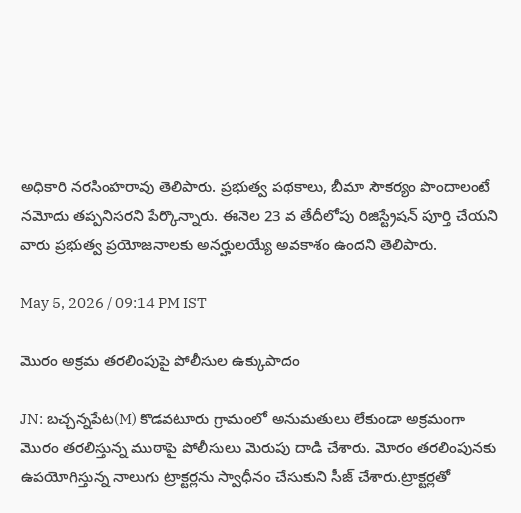అధికారి నరసింహరావు తెలిపారు. ప్రభుత్వ పథకాలు, బీమా సౌకర్యం పొందాలంటే నమోదు తప్పనిసరని పేర్కొన్నారు. ఈనెల 23 వ తేదీలోపు రిజిస్ట్రేషన్ పూర్తి చేయని వారు ప్రభుత్వ ప్రయోజనాలకు అనర్హులయ్యే అవకాశం ఉందని తెలిపారు.

May 5, 2026 / 09:14 PM IST

మొరం అక్రమ తరలింపుపై పోలీసుల ఉక్కుపాదం

JN: బచ్చన్నపేట(M) కొడవటూరు గ్రామంలో అనుమతులు లేకుండా అక్రమంగా మొరం తరలిస్తున్న ముఠాపై పోలీసులు మెరుపు దాడి చేశారు. మోరం తరలింపునకు ఉపయోగిస్తున్న నాలుగు ట్రాక్టర్లను స్వాధీనం చేసుకుని సీజ్ చేశారు.ట్రాక్టర్లతో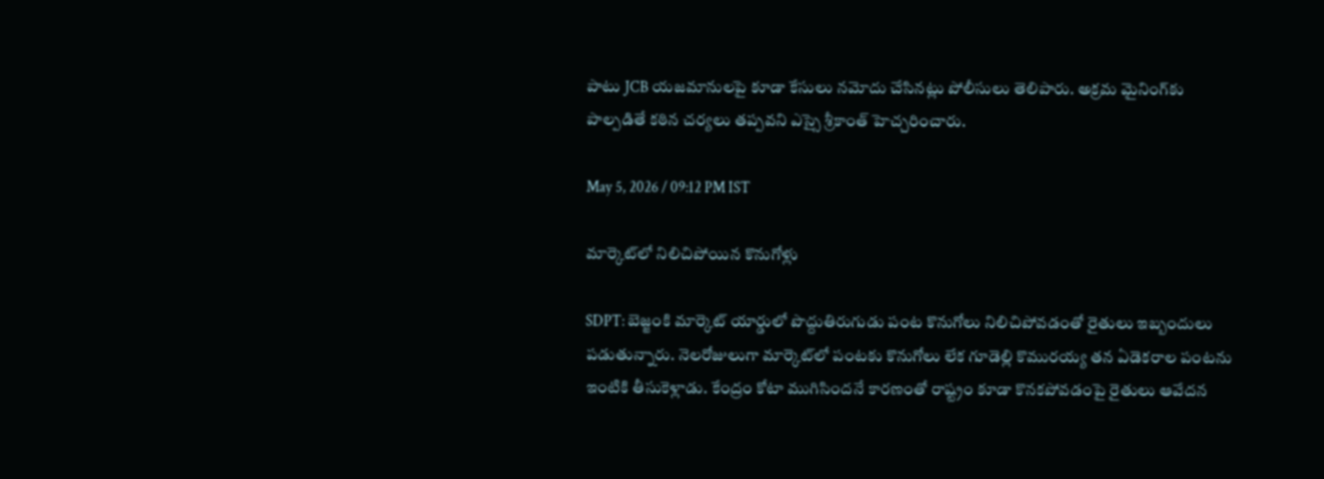పాటు JCB యజమానులపై కూడా కేసులు నమోదు చేసినట్లు పోలీసులు తెలిపారు. అక్రమ మైనింగ్‌కు పాల్పడితే కఠిన చర్యలు తప్పవని ఎస్సై శ్రీకాంత్ హెచ్చరించారు.

May 5, 2026 / 09:12 PM IST

మార్కెట్‌లో నిలిచిపోయిన కొనుగోళ్లు

SDPT: బెజ్జంకి మార్కెట్ యార్డులో పొద్దుతిరుగుడు పంట కొనుగోలు నిలిచిపోవడంతో రైతులు ఇబ్బందులు పడుతున్నారు. నెలరోజులుగా మార్కెట్‌లో పంటకు కొనుగోలు లేక గూడెల్లి కొమురయ్య తన ఏడెకరాల పంటను ఇంటికి తీసుకెళ్లాడు. కేంద్రం కోటా ముగిసిందనే కారణంతో రాష్ట్రం కూడా కొనకపోవడంపై రైతులు ఆవేదన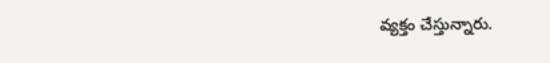వ్యక్తం చేస్తున్నారు.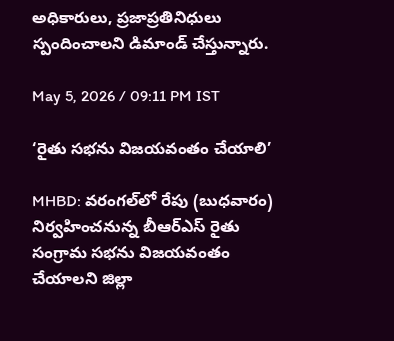అధికారులు, ప్రజాప్రతినిధులు స్పందించాలని డిమాండ్ చేస్తున్నారు.

May 5, 2026 / 09:11 PM IST

‘రైతు సభను విజయవంతం చేయాలి’

MHBD: వరంగల్‌లో రేపు (బుధవారం) నిర్వహించనున్న బీఆర్ఎస్ రైతు సంగ్రామ సభను విజయవంతం చేయాలని జిల్లా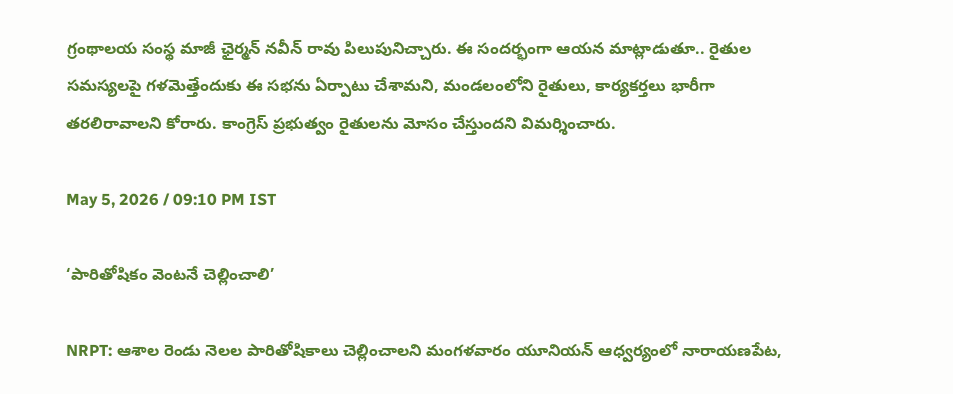గ్రంథాలయ సంస్థ మాజీ ఛైర్మన్ నవీన్ రావు పిలుపునిచ్చారు. ఈ సందర్భంగా ఆయన మాట్లాడుతూ.. రైతుల సమస్యలపై గళమెత్తేందుకు ఈ సభను ఏర్పాటు చేశామని, మండలంలోని రైతులు, కార్యకర్తలు భారీగా తరలిరావాలని కోరారు. కాంగ్రెస్ ప్రభుత్వం రైతులను మోసం చేస్తుందని విమర్శించారు.

May 5, 2026 / 09:10 PM IST

‘పారితోషికం వెంటనే చెల్లించాలి’

NRPT: ఆశాల రెండు నెలల పారితోషికాలు చెల్లించాలని మంగళవారం యూనియన్ ఆధ్వర్యంలో నారాయణపేట,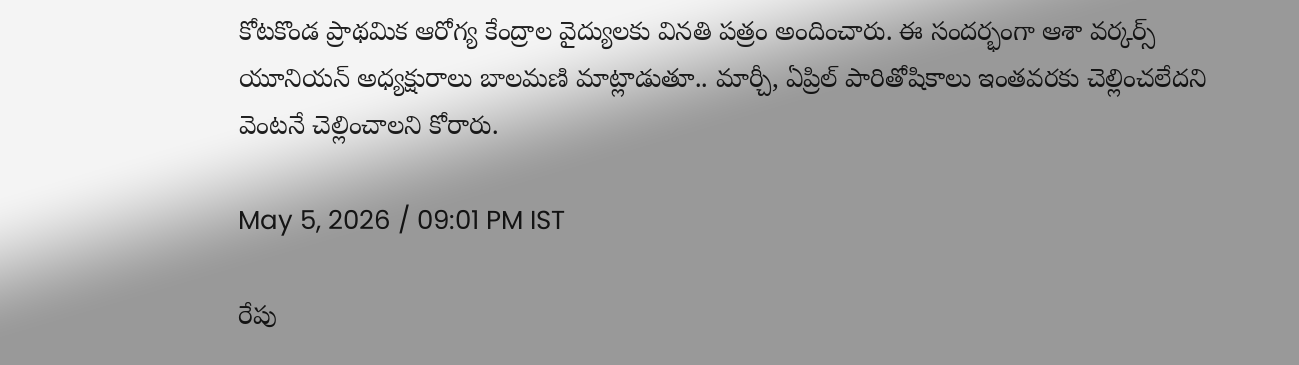కోటకొండ ప్రాథమిక ఆరోగ్య కేంద్రాల వైద్యులకు వినతి పత్రం అందించారు. ఈ సందర్భంగా ఆశా వర్కర్స్ యూనియన్ అధ్యక్షురాలు బాలమణి మాట్లాడుతూ.. మార్చీ, ఏప్రిల్ పారితోషికాలు ఇంతవరకు చెల్లించలేదని వెంటనే చెల్లించాలని కోరారు.

May 5, 2026 / 09:01 PM IST

రేపు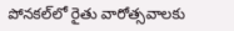పోనకల్‌లో రైతు వారోత్సవాలకు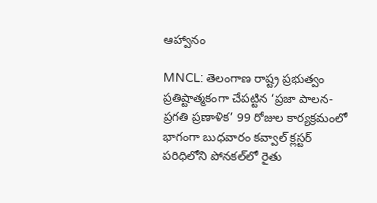ఆహ్వానం

MNCL: తెలంగాణ రాష్ట్ర ప్రభుత్వం ప్రతిష్టాత్మకంగా చేపట్టిన ‘ప్రజా పాలన-ప్రగతి ప్రణాళిక’ 99 రోజుల కార్యక్రమంలో భాగంగా బుధవారం కవ్వాల్ క్లస్టర్ పరిధిలోని పోనకల్‌లో రైతు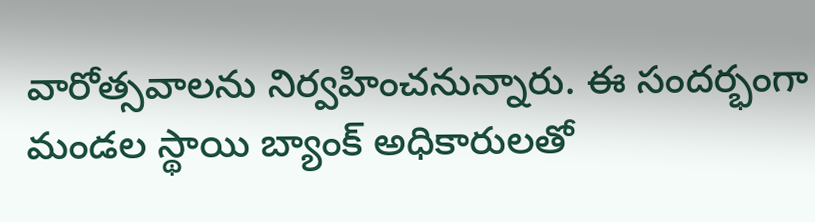వారోత్సవాలను నిర్వహించనున్నారు. ఈ సందర్భంగా మండల స్థాయి బ్యాంక్ అధికారులతో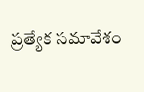ప్రత్యేక సమావేశం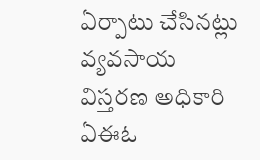ఏర్పాటు చేసినట్లు వ్యవసాయ విస్తరణ అధికారి ఏఈఓ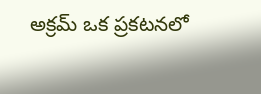అక్రమ్ ఒక ప్రకటనలో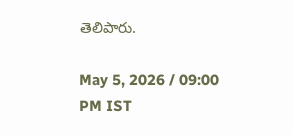తెలిపారు.

May 5, 2026 / 09:00 PM IST